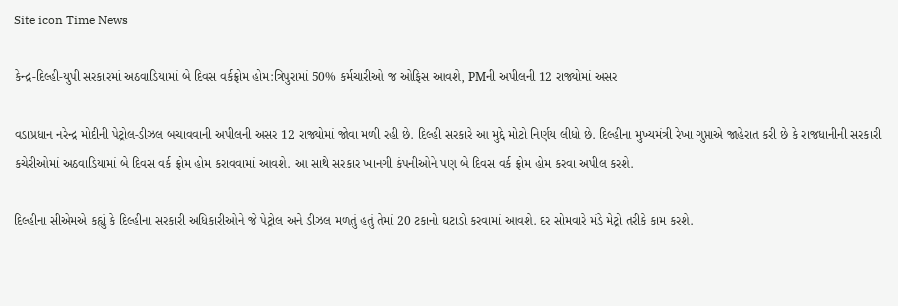Site icon Time News

કેન્દ્ર-દિલ્હી-યુપી સરકારમાં અઠવાડિયામાં બે દિવસ વર્કફ્રોમ હોમ:ત્રિપુરામાં 50% કર્મચારીઓ જ ઓફિસ આવશે, PMની અપીલની 12 રાજ્યોમાં અસર

વડાપ્રધાન નરેન્દ્ર મોદીની પેટ્રોલ-ડીઝલ બચાવવાની અપીલની અસર 12 રાજ્યોમાં જોવા મળી રહી છે. દિલ્હી સરકારે આ મુદ્દે મોટો નિર્ણય લીધો છે. દિલ્હીના મુખ્યમંત્રી રેખા ગુપ્તાએ જાહેરાત કરી છે કે રાજધાનીની સરકારી કચેરીઓમાં અઠવાડિયામાં બે દિવસ વર્ક ફ્રોમ હોમ કરાવવામાં આવશે. આ સાથે સરકાર ખાનગી કંપનીઓને પણ બે દિવસ વર્ક ફ્રોમ હોમ કરવા અપીલ કરશે.

દિલ્હીના સીએમએ કહ્યું કે દિલ્હીના સરકારી અધિકારીઓને જે પેટ્રોલ અને ડીઝલ મળતું હતું તેમાં 20 ટકાનો ઘટાડો કરવામાં આવશે. દર સોમવારે મંડે મેટ્રો તરીકે કામ કરશે.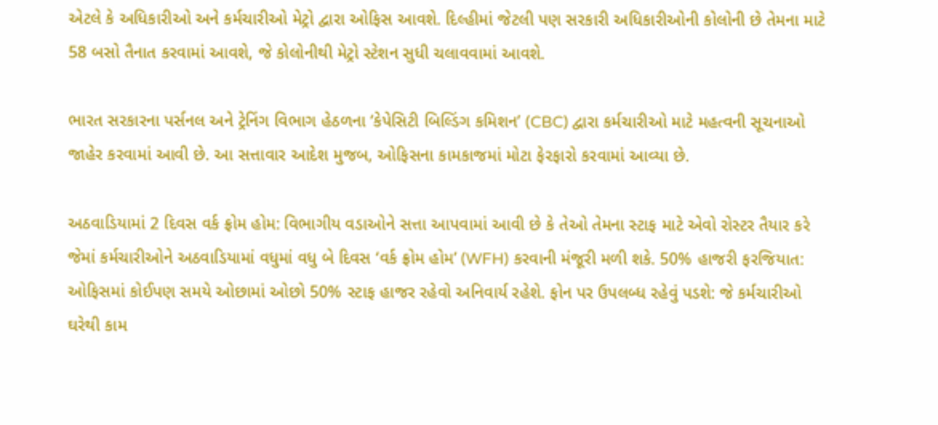એટલે કે અધિકારીઓ અને કર્મચારીઓ મેટ્રો દ્વારા ઓફિસ આવશે. દિલ્હીમાં જેટલી પણ સરકારી અધિકારીઓની કોલોની છે તેમના માટે 58 બસો તૈનાત કરવામાં આવશે, જે કોલોનીથી મેટ્રો સ્ટેશન સુધી ચલાવવામાં આવશે.

ભારત સરકારના પર્સનલ અને ટ્રેનિંગ વિભાગ હેઠળના ‘કેપેસિટી બિલ્ડિંગ કમિશન’ (CBC) દ્વારા કર્મચારીઓ માટે મહત્વની સૂચનાઓ જાહેર કરવામાં આવી છે. આ સત્તાવાર આદેશ મુજબ, ઓફિસના કામકાજમાં મોટા ફેરફારો કરવામાં આવ્યા છે.

અઠવાડિયામાં 2 દિવસ વર્ક ફ્રોમ હોમ: વિભાગીય વડાઓને સત્તા આપવામાં આવી છે કે તેઓ તેમના સ્ટાફ માટે એવો રોસ્ટર તૈયાર કરે જેમાં કર્મચારીઓને અઠવાડિયામાં વધુમાં વધુ બે દિવસ ‘વર્ક ફ્રોમ હોમ’ (WFH) કરવાની મંજૂરી મળી શકે. 50% હાજરી ફરજિયાત: ઓફિસમાં કોઈપણ સમયે ઓછામાં ઓછો 50% સ્ટાફ હાજર રહેવો અનિવાર્ય રહેશે. ફોન પર ઉપલબ્ધ રહેવું પડશે: જે કર્મચારીઓ ઘરેથી કામ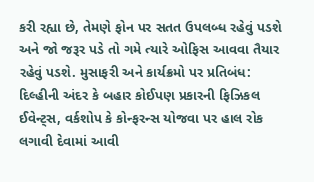કરી રહ્યા છે, તેમણે ફોન પર સતત ઉપલબ્ધ રહેવું પડશે અને જો જરૂર પડે તો ગમે ત્યારે ઓફિસ આવવા તૈયાર રહેવું પડશે. મુસાફરી અને કાર્યક્રમો પર પ્રતિબંધ: દિલ્હીની અંદર કે બહાર કોઈપણ પ્રકારની ફિઝિકલ ઈવેન્ટ્સ, વર્કશોપ કે કોન્ફરન્સ યોજવા પર હાલ રોક લગાવી દેવામાં આવી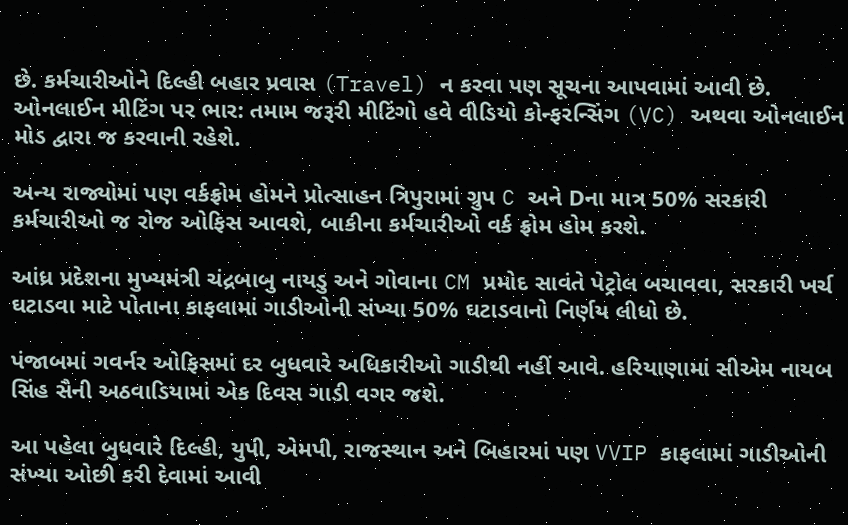છે. કર્મચારીઓને દિલ્હી બહાર પ્રવાસ (Travel) ન કરવા પણ સૂચના આપવામાં આવી છે. ઓનલાઈન મીટિંગ પર ભાર: તમામ જરૂરી મીટિંગો હવે વીડિયો કોન્ફરન્સિંગ (VC) અથવા ઓનલાઈન મોડ દ્વારા જ કરવાની રહેશે.

અન્ય રાજ્યોમાં પણ વર્કફ્રોમ હોમને પ્રોત્સાહન ત્રિપુરામાં ગ્રુપ C અને Dના માત્ર 50% સરકારી કર્મચારીઓ જ રોજ ઓફિસ આવશે, બાકીના કર્મચારીઓ વર્ક ફ્રોમ હોમ કરશે.

આંધ્ર પ્રદેશના મુખ્યમંત્રી ચંદ્રબાબુ નાયડુ અને ગોવાના CM પ્રમોદ સાવંતે પેટ્રોલ બચાવવા, સરકારી ખર્ચ ઘટાડવા માટે પોતાના કાફલામાં ગાડીઓની સંખ્યા 50% ઘટાડવાનો નિર્ણય લીધો છે.

પંજાબમાં ગવર્નર ઓફિસમાં દર બુધવારે અધિકારીઓ ગાડીથી નહીં આવે. હરિયાણામાં સીએમ નાયબ સિંહ સૈની અઠવાડિયામાં એક દિવસ ગાડી વગર જશે.

આ પહેલા બુધવારે દિલ્હી, યુપી, એમપી, રાજસ્થાન અને બિહારમાં પણ VVIP કાફલામાં ગાડીઓની સંખ્યા ઓછી કરી દેવામાં આવી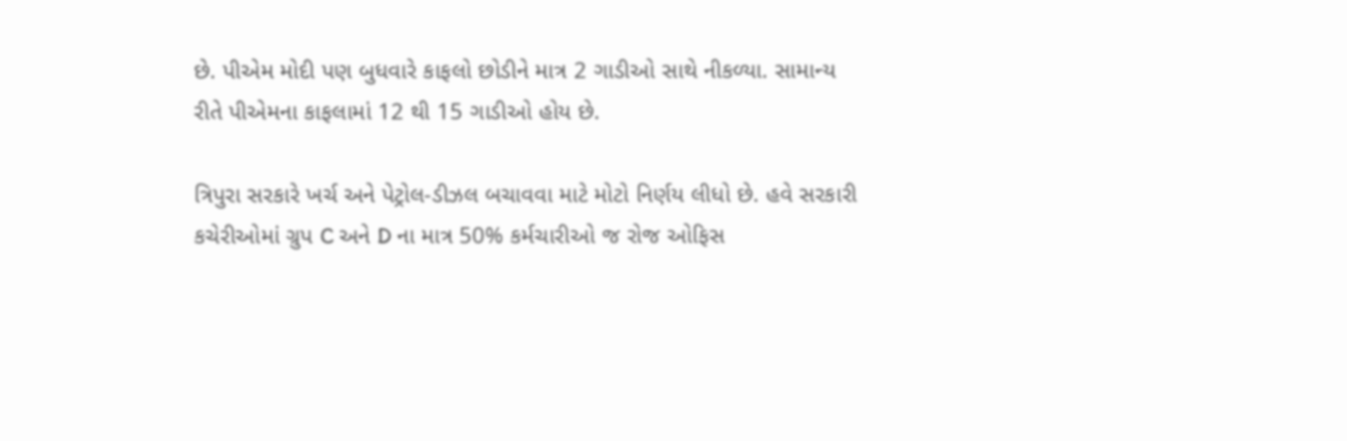છે. પીએમ મોદી પણ બુધવારે કાફલો છોડીને માત્ર 2 ગાડીઓ સાથે નીકળ્યા. સામાન્ય રીતે પીએમના કાફલામાં 12 થી 15 ગાડીઓ હોય છે.

ત્રિપુરા સરકારે ખર્ચ અને પેટ્રોલ-ડીઝલ બચાવવા માટે મોટો નિર્ણય લીધો છે. હવે સરકારી કચેરીઓમાં ગ્રુપ C અને D ના માત્ર 50% કર્મચારીઓ જ રોજ ઓફિસ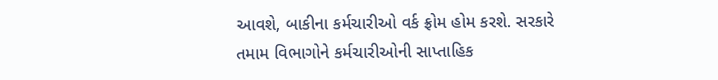આવશે, બાકીના કર્મચારીઓ વર્ક ફ્રોમ હોમ કરશે. સરકારે તમામ વિભાગોને કર્મચારીઓની સાપ્તાહિક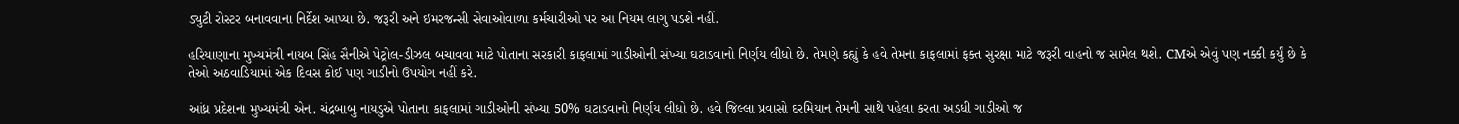ડ્યુટી રોસ્ટર બનાવવાના નિર્દેશ આપ્યા છે. જરૂરી અને ઇમરજન્સી સેવાઓવાળા કર્મચારીઓ પર આ નિયમ લાગુ પડશે નહીં.

હરિયાણાના મુખ્યમંત્રી નાયબ સિંહ સૈનીએ પેટ્રોલ-ડીઝલ બચાવવા માટે પોતાના સરકારી કાફલામાં ગાડીઓની સંખ્યા ઘટાડવાનો નિર્ણય લીધો છે. તેમણે કહ્યું કે હવે તેમના કાફલામાં ફક્ત સુરક્ષા માટે જરૂરી વાહનો જ સામેલ થશે. CMએ એવું પણ નક્કી કર્યું છે કે તેઓ અઠવાડિયામાં એક દિવસ કોઈ પણ ગાડીનો ઉપયોગ નહીં કરે.

આંધ્ર પ્રદેશના મુખ્યમંત્રી એન. ચંદ્રબાબુ નાયડુએ પોતાના કાફલામાં ગાડીઓની સંખ્યા 50% ઘટાડવાનો નિર્ણય લીધો છે. હવે જિલ્લા પ્રવાસો દરમિયાન તેમની સાથે પહેલા કરતા અડધી ગાડીઓ જ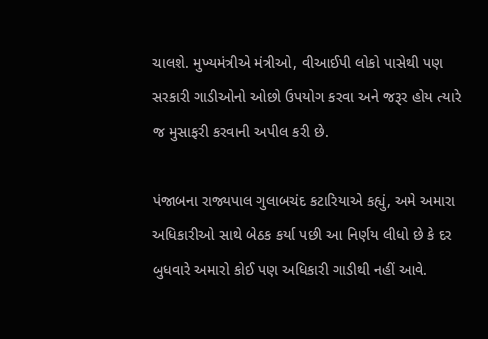ચાલશે. મુખ્યમંત્રીએ મંત્રીઓ, વીઆઈપી લોકો પાસેથી પણ સરકારી ગાડીઓનો ઓછો ઉપયોગ કરવા અને જરૂર હોય ત્યારે જ મુસાફરી કરવાની અપીલ કરી છે.

પંજાબના રાજ્યપાલ ગુલાબચંદ કટારિયાએ કહ્યું, અમે અમારા અધિકારીઓ સાથે બેઠક કર્યા પછી આ નિર્ણય લીધો છે કે દર બુધવારે અમારો કોઈ પણ અધિકારી ગાડીથી નહીં આવે.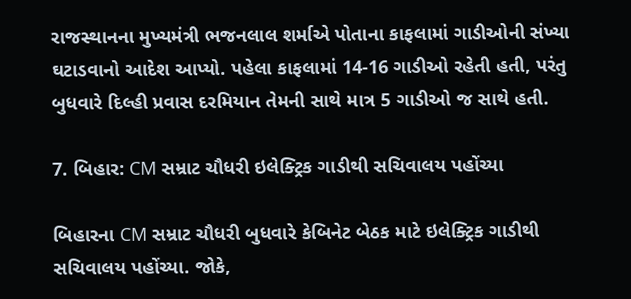રાજસ્થાનના મુખ્યમંત્રી ભજનલાલ શર્માએ પોતાના કાફલામાં ગાડીઓની સંખ્યા ઘટાડવાનો આદેશ આપ્યો. પહેલા કાફલામાં 14-16 ગાડીઓ રહેતી હતી, પરંતુ બુધવારે દિલ્હી પ્રવાસ દરમિયાન તેમની સાથે માત્ર 5 ગાડીઓ જ સાથે હતી.

7. બિહાર: CM સમ્રાટ ચૌધરી ઇલેક્ટ્રિક ગાડીથી સચિવાલય પહોંચ્યા

બિહારના CM સમ્રાટ ચૌધરી બુધવારે કેબિનેટ બેઠક માટે ઇલેક્ટ્રિક ગાડીથી સચિવાલય પહોંચ્યા. જોકે,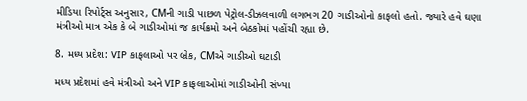મીડિયા રિપોર્ટ્સ અનુસાર, CMની ગાડી પાછળ પેટ્રોલ-ડીઝલવાળી લગભગ 20 ગાડીઓનો કાફલો હતો. જ્યારે હવે ઘણા મંત્રીઓ માત્ર એક કે બે ગાડીઓમાં જ કાર્યક્રમો અને બેઠકોમાં પહોંચી રહ્યા છે.

8. મધ્ય પ્રદેશ: VIP કાફલાઓ પર બ્રેક, CMએ ગાડીઓ ઘટાડી

મધ્ય પ્રદેશમાં હવે મંત્રીઓ અને VIP કાફલાઓમાં ગાડીઓની સંખ્યા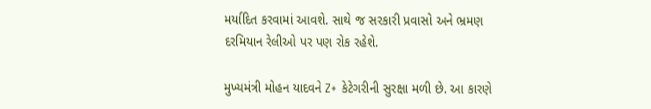મર્યાદિત કરવામાં આવશે. સાથે જ સરકારી પ્રવાસો અને ભ્રમણ દરમિયાન રેલીઓ પર પણ રોક રહેશે.

મુખ્યમંત્રી મોહન યાદવને Z+ કેટેગરીની સુરક્ષા મળી છે. આ કારણે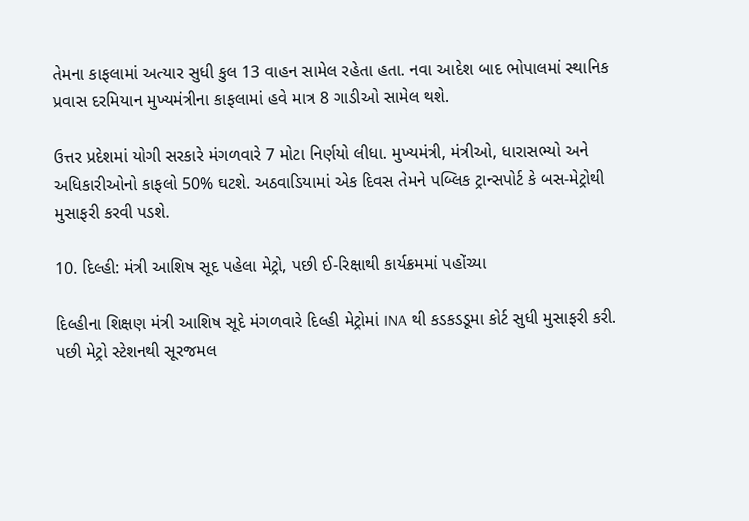તેમના કાફલામાં અત્યાર સુધી કુલ 13 વાહન સામેલ રહેતા હતા. નવા આદેશ બાદ ભોપાલમાં સ્થાનિક પ્રવાસ દરમિયાન મુખ્યમંત્રીના કાફલામાં હવે માત્ર 8 ગાડીઓ સામેલ થશે.

ઉત્તર પ્રદેશમાં યોગી સરકારે મંગળવારે 7 મોટા નિર્ણયો લીધા. મુખ્યમંત્રી, મંત્રીઓ, ધારાસભ્યો અને અધિકારીઓનો કાફલો 50% ઘટશે. અઠવાડિયામાં એક દિવસ તેમને પબ્લિક ટ્રાન્સપોર્ટ કે બસ-મેટ્રોથી મુસાફરી કરવી પડશે.

10. દિલ્હી: મંત્રી આશિષ સૂદ પહેલા મેટ્રો, પછી ઈ-રિક્ષાથી કાર્યક્રમમાં પહોંચ્યા

દિલ્હીના શિક્ષણ મંત્રી આશિષ સૂદે મંગળવારે દિલ્હી મેટ્રોમાં INA થી કડકડડૂમા કોર્ટ સુધી મુસાફરી કરી. પછી મેટ્રો સ્ટેશનથી સૂરજમલ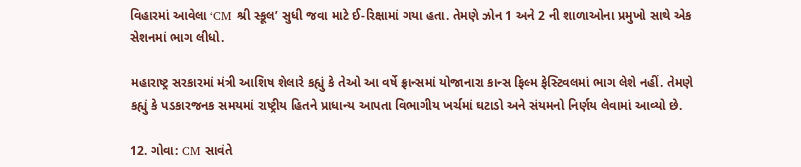વિહારમાં આવેલા ‘CM શ્રી સ્કૂલ’ સુધી જવા માટે ઈ-રિક્ષામાં ગયા હતા. તેમણે ઝોન 1 અને 2 ની શાળાઓના પ્રમુખો સાથે એક સેશનમાં ભાગ લીધો.

મહારાષ્ટ્ર સરકારમાં મંત્રી આશિષ શેલારે કહ્યું કે તેઓ આ વર્ષે ફ્રાન્સમાં યોજાનારા કાન્સ ફિલ્મ ફેસ્ટિવલમાં ભાગ લેશે નહીં. તેમણે કહ્યું કે પડકારજનક સમયમાં રાષ્ટ્રીય હિતને પ્રાધાન્ય આપતા વિભાગીય ખર્ચમાં ઘટાડો અને સંયમનો નિર્ણય લેવામાં આવ્યો છે.

12. ગોવા: CM સાવંતે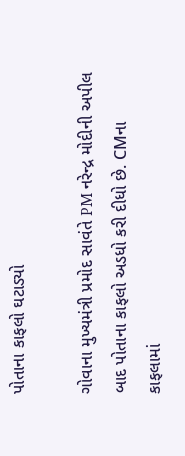પોતાના કાફલો ઘટાડ્યો

ગોવાના મુખ્યમંત્રી પ્રમોદ સાવંતે PM નરેન્દ્ર મોદીની અપીલ બાદ પોતાના કાફલો અડધો કરી દીધો છે. CMના કાફલામાં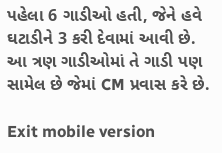પહેલા 6 ગાડીઓ હતી, જેને હવે ઘટાડીને 3 કરી દેવામાં આવી છે. આ ત્રણ ગાડીઓમાં તે ગાડી પણ સામેલ છે જેમાં CM પ્રવાસ કરે છે.

Exit mobile version